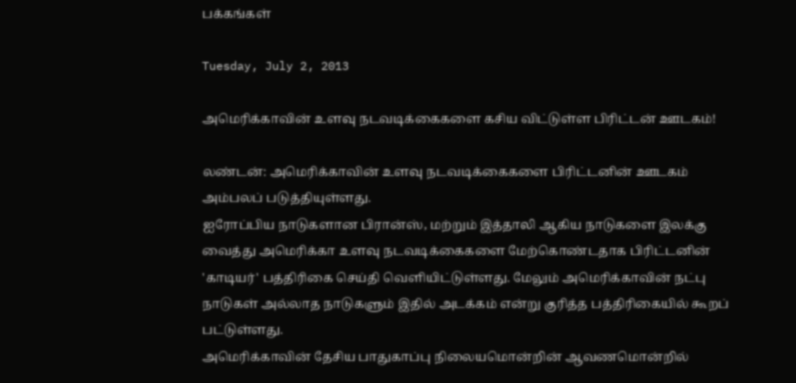பக்கங்கள்

Tuesday, July 2, 2013

அமெரிக்காவின் உளவு நடவடிக்கைகளை கசிய விட்டுள்ள பிரிட்டன் ஊடகம்!

லண்டன்: அமெரிக்காவின் உளவு நடவடிக்கைகளை பிரிட்டனின் ஊடகம் அம்பலப் படுத்தியுள்ளது.
ஐரோப்பிய நாடுகளான பிரான்ஸ், மற்றும் இத்தாலி ஆகிய நாடுகளை இலக்கு வைத்து அமெரிக்கா உளவு நடவடிக்கைகளை மேற்கொண்டதாக பிரிட்டனின் 'காடியர்' பத்திரிகை செய்தி வெளியிட்டுள்ளது. மேலும் அமெரிக்காவின் நட்பு நாடுகள் அல்லாத நாடுகளும் இதில் அடக்கம் என்று குரித்த பத்திரிகையில் கூறப் பட்டுள்ளது.
அமெரிக்காவின் தேசிய பாதுகாப்பு நிலையமொன்றின் ஆவணமொன்றில்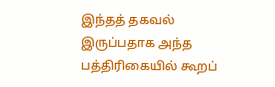இந்தத் தகவல் இருப்பதாக அந்த பத்திரிகையில் கூறப்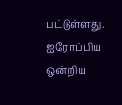பட்டுள்ளது.
ஐரோப்பிய ஒன்றிய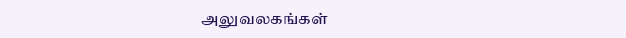அலுவலகங்கள்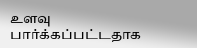உளவு பார்க்கப்பட்டதாக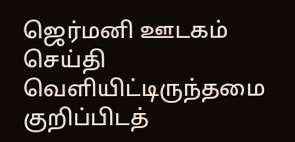ஜெர்மனி ஊடகம் செய்தி வெளியிட்டிருந்தமை குறிப்பிடத்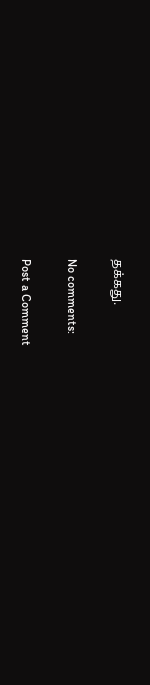தக்கது.

No comments:

Post a Comment